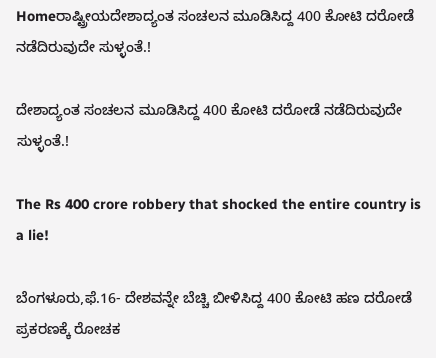Homeರಾಷ್ಟ್ರೀಯದೇಶಾದ್ಯಂತ ಸಂಚಲನ ಮೂಡಿಸಿದ್ದ 400 ಕೋಟಿ ದರೋಡೆ ನಡೆದಿರುವುದೇ ಸುಳ್ಳಂತೆ.!

ದೇಶಾದ್ಯಂತ ಸಂಚಲನ ಮೂಡಿಸಿದ್ದ 400 ಕೋಟಿ ದರೋಡೆ ನಡೆದಿರುವುದೇ ಸುಳ್ಳಂತೆ.!

The Rs 400 crore robbery that shocked the entire country is a lie!

ಬೆಂಗಳೂರು,ಫೆ.16- ದೇಶವನ್ನೇ ಬೆಚ್ಚಿ ಬೀಳಿಸಿದ್ದ 400 ಕೋಟಿ ಹಣ ದರೋಡೆ ಪ್ರಕರಣಕ್ಕೆ ರೋಚಕ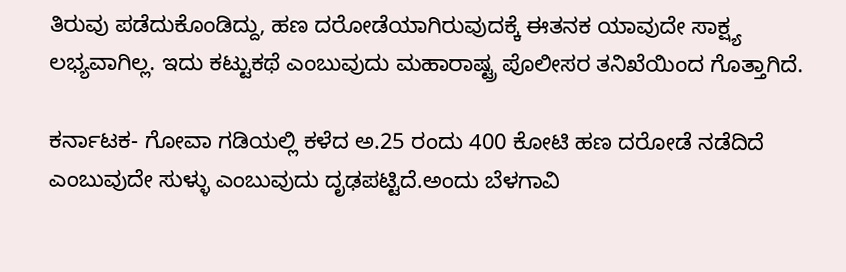ತಿರುವು ಪಡೆದುಕೊಂಡಿದ್ದು, ಹಣ ದರೋಡೆಯಾಗಿರುವುದಕ್ಕೆ ಈತನಕ ಯಾವುದೇ ಸಾಕ್ಷ್ಯ ಲಭ್ಯವಾಗಿಲ್ಲ. ಇದು ಕಟ್ಟುಕಥೆ ಎಂಬುವುದು ಮಹಾರಾಷ್ಟ್ರ ಪೊಲೀಸರ ತನಿಖೆಯಿಂದ ಗೊತ್ತಾಗಿದೆ.

ಕರ್ನಾಟಕ- ಗೋವಾ ಗಡಿಯಲ್ಲಿ ಕಳೆದ ಅ.25 ರಂದು 400 ಕೋಟಿ ಹಣ ದರೋಡೆ ನಡೆದಿದೆ ಎಂಬುವುದೇ ಸುಳ್ಳು ಎಂಬುವುದು ದೃಢಪಟ್ಟಿದೆ.ಅಂದು ಬೆಳಗಾವಿ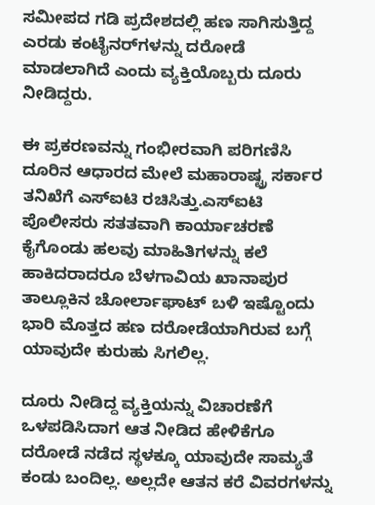ಸಮೀಪದ ಗಡಿ ಪ್ರದೇಶದಲ್ಲಿ ಹಣ ಸಾಗಿಸುತ್ತಿದ್ದ ಎರಡು ಕಂಟೈನರ್‌ಗಳನ್ನು ದರೋಡೆ ಮಾಡಲಾಗಿದೆ ಎಂದು ವ್ಯಕ್ತಿಯೊಬ್ಬರು ದೂರು ನೀಡಿದ್ದರು.

ಈ ಪ್ರಕರಣವನ್ನು ಗಂಭೀರವಾಗಿ ಪರಿಗಣಿಸಿ ದೂರಿನ ಆಧಾರದ ಮೇಲೆ ಮಹಾರಾಷ್ಟ್ರ ಸರ್ಕಾರ ತನಿಖೆಗೆ ಎಸ್‌‍ಐಟಿ ರಚಿಸಿತ್ತು.ಎಸ್‌‍ಐಟಿ ಪೊಲೀಸರು ಸತತವಾಗಿ ಕಾರ್ಯಾಚರಣೆ ಕೈಗೊಂಡು ಹಲವು ಮಾಹಿತಿಗಳನ್ನು ಕಲೆ ಹಾಕಿದರಾದರೂ ಬೆಳಗಾವಿಯ ಖಾನಾಪುರ ತಾಲ್ಲೂಕಿನ ಚೋರ್ಲಾಘಾಟ್‌ ಬಳಿ ಇಷ್ಟೊಂದು ಭಾರಿ ಮೊತ್ತದ ಹಣ ದರೋಡೆಯಾಗಿರುವ ಬಗ್ಗೆ ಯಾವುದೇ ಕುರುಹು ಸಿಗಲಿಲ್ಲ.

ದೂರು ನೀಡಿದ್ದ ವ್ಯಕ್ತಿಯನ್ನು ವಿಚಾರಣೆಗೆ ಒಳಪಡಿಸಿದಾಗ ಆತ ನೀಡಿದ ಹೇಳಿಕೆಗೂ ದರೋಡೆ ನಡೆದ ಸ್ಥಳಕ್ಕೂ ಯಾವುದೇ ಸಾಮ್ಯತೆ ಕಂಡು ಬಂದಿಲ್ಲ. ಅಲ್ಲದೇ ಆತನ ಕರೆ ವಿವರಗಳನ್ನು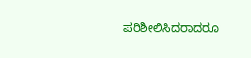ಪರಿಶೀಲಿಸಿದರಾದರೂ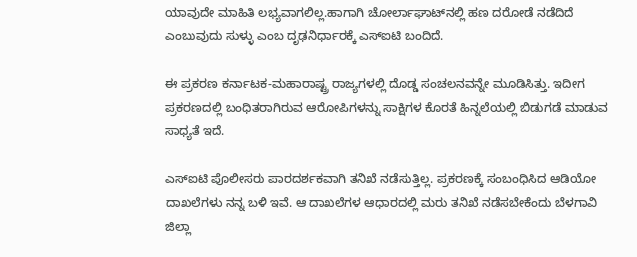ಯಾವುದೇ ಮಾಹಿತಿ ಲಭ್ಯವಾಗಲಿಲ್ಲ.ಹಾಗಾಗಿ ಚೋರ್ಲಾಘಾಟ್‌ನಲ್ಲಿ ಹಣ ದರೋಡೆ ನಡೆದಿದೆ ಎಂಬುವುದು ಸುಳ್ಳು ಎಂಬ ದೃಢನಿರ್ಧಾರಕ್ಕೆ ಎಸ್‌‍ಐಟಿ ಬಂದಿದೆ.

ಈ ಪ್ರಕರಣ ಕರ್ನಾಟಕ-ಮಹಾರಾಷ್ಟ್ರ ರಾಜ್ಯಗಳಲ್ಲಿ ದೊಡ್ಡ ಸಂಚಲನವನ್ನೇ ಮೂಡಿಸಿತ್ತು. ಇದೀಗ ಪ್ರಕರಣದಲ್ಲಿ ಬಂಧಿತರಾಗಿರುವ ಆರೋಪಿಗಳನ್ನು ಸಾಕ್ಷಿಗಳ ಕೊರತೆ ಹಿನ್ನಲೆಯಲ್ಲಿ ಬಿಡುಗಡೆ ಮಾಡುವ ಸಾಧ್ಯತೆ ಇದೆ.

ಎಸ್‌‍ಐಟಿ ಪೊಲೀಸರು ಪಾರದರ್ಶಕವಾಗಿ ತನಿಖೆ ನಡೆಸುತ್ತಿಲ್ಲ. ಪ್ರಕರಣಕ್ಕೆ ಸಂಬಂಧಿಸಿದ ಆಡಿಯೋ ದಾಖಲೆಗಳು ನನ್ನ ಬಳಿ ಇವೆ. ಆ ದಾಖಲೆಗಳ ಆಧಾರದಲ್ಲಿ ಮರು ತನಿಖೆ ನಡೆಸಬೇಕೆಂದು ಬೆಳಗಾವಿ ಜಿಲ್ಲಾ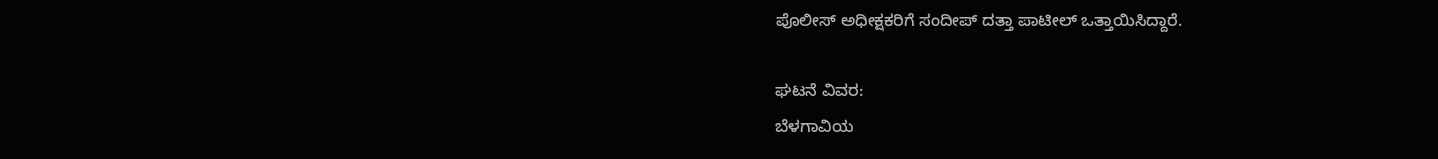ಪೊಲೀಸ್‌‍ ಅಧೀಕ್ಷಕರಿಗೆ ಸಂದೀಪ್‌ ದತ್ತಾ ಪಾಟೀಲ್‌ ಒತ್ತಾಯಿಸಿದ್ದಾರೆ.

ಘಟನೆ ವಿವರ:
ಬೆಳಗಾವಿಯ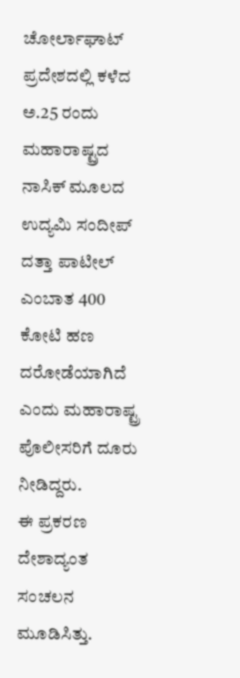ಚೋರ್ಲಾಘಾಟ್‌ ಪ್ರದೇಶದಲ್ಲಿ ಕಳೆದ ಅ.25 ರಂದು ಮಹಾರಾಷ್ಟ್ರದ ನಾಸಿಕ್‌ ಮೂಲದ ಉದ್ಯಮಿ ಸಂದೀಪ್‌ ದತ್ತಾ ಪಾಟೀಲ್‌ ಎಂಬಾತ 400 ಕೋಟಿ ಹಣ ದರೋಡೆಯಾಗಿದೆ ಎಂದು ಮಹಾರಾಷ್ಟ್ರ ಪೊಲೀಸರಿಗೆ ದೂರು ನೀಡಿದ್ದರು.
ಈ ಪ್ರಕರಣ ದೇಶಾದ್ಯಂತ ಸಂಚಲನ ಮೂಡಿಸಿತ್ತು.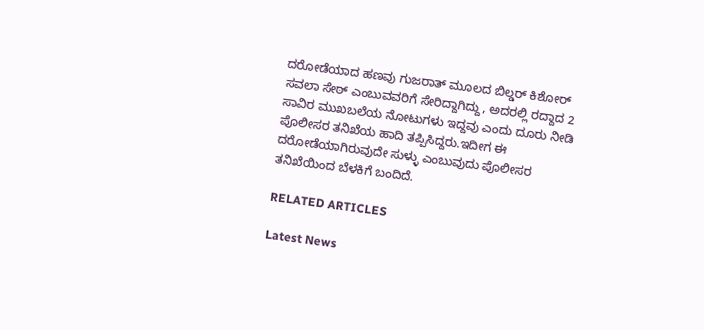ದರೋಡೆಯಾದ ಹಣವು ಗುಜರಾತ್‌ ಮೂಲದ ಬಿಲ್ಡರ್‌ ಕಿಶೋರ್‌ ಸವಲಾ ಸೇಠ್‌ ಎಂಬುವವರಿಗೆ ಸೇರಿದ್ದಾಗಿದ್ದು, ಅದರಲ್ಲಿ ರದ್ದಾದ 2 ಸಾವಿರ ಮುಖಬಲೆಯ ನೋಟುಗಳು ಇದ್ದವು ಎಂದು ದೂರು ನೀಡಿ ಪೊಲೀಸರ ತನಿಖೆಯ ಹಾದಿ ತಪ್ಪಿಸಿದ್ದರು.ಇದೀಗ ಈ ದರೋಡೆಯಾಗಿರುವುದೇ ಸುಳ್ಳು ಎಂಬುವುದು ಪೊಲೀಸರ ತನಿಖೆಯಿಂದ ಬೆಳಕಿಗೆ ಬಂದಿದೆ.

RELATED ARTICLES

Latest News